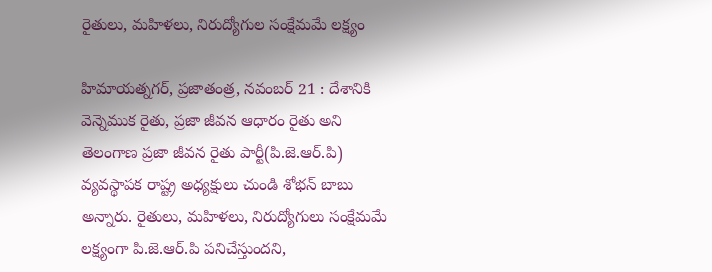రైతులు, మహిళలు, నిరుద్యోగుల సంక్షేమమే లక్ష్యం

హిమాయత్నగర్, ప్రజాతంత్ర, నవంబర్ 21 : దేశానికి వెన్నెముక రైతు, ప్రజా జీవన ఆధారం రైతు అని తెలంగాణ ప్రజా జీవన రైతు పార్టీ(పి.జె.ఆర్.పి) వ్యవస్థాపక రాష్ట్ర అధ్యక్షులు చుండి శోభన్ బాబు అన్నారు. రైతులు, మహిళలు, నిరుద్యోగులు సంక్షేమమే లక్ష్యంగా పి.జె.ఆర్.పి పనిచేస్తుందని,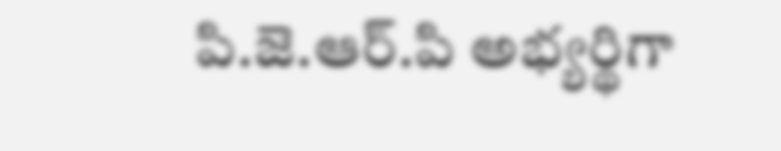పి.జె.ఆర్.పి అభ్యర్థిగా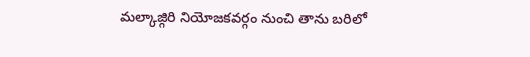మల్కాజ్గిరి నియోజకవర్గం నుంచి తాను బరిలో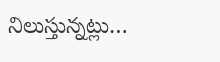నిలుస్తున్నట్లు…